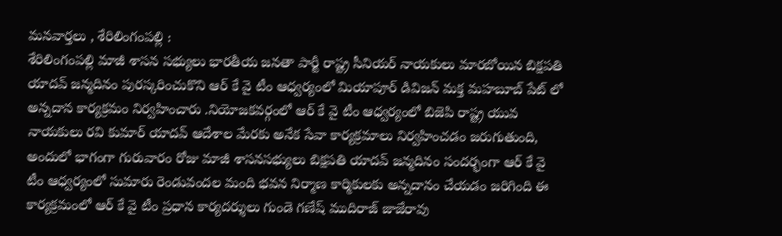మనవార్తలు , శేరిలింగంపల్లి :
శేరిలింగంపల్లి మాజీ శాసన సభ్యులు భారతీయ జనతా పార్టీ రాష్ట్ర సీనియర్ నాయకులు మారబోయిన బిక్షపతి యాదవ్ జన్మదినం పురస్కరించుకొని ఆర్ కే వై టీం ఆధ్వర్యంలో మియాపూర్ డివిజన్ మక్త మహబూబ్ పేట్ లో అన్నదాన కార్యక్రమం నిర్వహించారు .నియోజకవర్గంలో ఆర్ కే వై టీం ఆధ్వర్యంలో బిజెపి రాష్ట్ర యువ నాయకులు రవి కుమార్ యాదవ్ ఆదేశాల మేరకు అనేక సేవా కార్యక్రమాలు నిర్వహించడం జరుగుతుంది, అందులో భాగంగా గురువారం రోజు మాజీ శాసనసభ్యులు బిక్షపతి యాదవ్ జన్మదినం సందర్భంగా ఆర్ కే వై టీం ఆధ్వర్యంలో సుమారు రెండువందల మంది భవన నిర్మాణ కార్మికులకు అన్నదానం చేయడం జరిగింది ఈ కార్యక్రమంలో ఆర్ కే వై టీం ప్రధాన కార్యదర్శులు గుండె గణేష్ ముదిరాజ్ జాజేరావు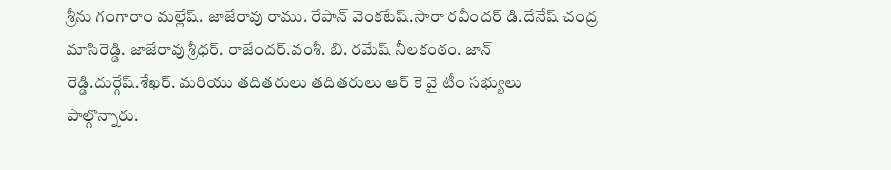శ్రీను గంగారాం మల్లేష్. జాజేరావు రాము. రేపాన్ వెంకటేష్.సారా రవీందర్ డి.దేనేష్ చంద్ర మాసిరెడ్డి. జాజేరావు శ్రీధర్. రాజేందర్.వంశీ. బి. రమేష్ నీలకంఠం. జాన్ రెడ్డి.దుర్గేష్.శేఖర్. మరియు తదితరులు తదితరులు ఆర్ కె వై టీం సభ్యులు పాల్గొన్నారు.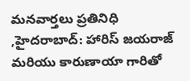మనవార్తలు ప్రతినిధి ,హైదరాబాద్: హారిస్ జయరాజ్ మరియు కారుణాయా గారితో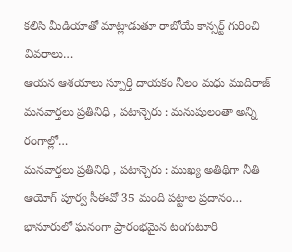కలిసి మీడియాతో మాట్లాడుతూ రాబోయే కాన్సర్ట్ గురించి వివరాలు…
ఆయన ఆశయాలు స్పూర్తి దాయకం నీలం మధు ముదిరాజ్ మనవార్తలు ప్రతినిధి , పటాన్చెరు : మనుషులంతా అన్ని రంగాల్లో…
మనవార్తలు ప్రతినిధి , పటాన్చెరు : ముఖ్య అతిథిగా నీతి ఆయోగ్ పూర్వ సీఈవో 35 మంది పట్టాల ప్రదానం…
భానూరులో ఘనంగా ప్రారంభమైన టంగుటూరి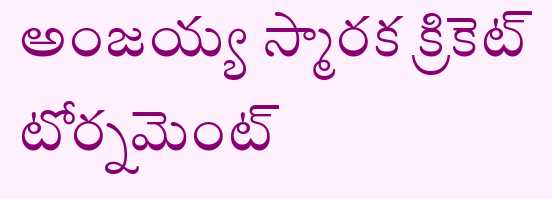అంజయ్య స్మారక క్రికెట్ టోర్నమెంట్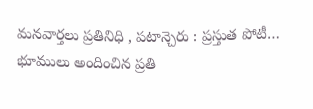మనవార్తలు ప్రతినిధి , పటాన్చెరు : ప్రస్తుత పోటీ…
భూములు అందించిన ప్రతి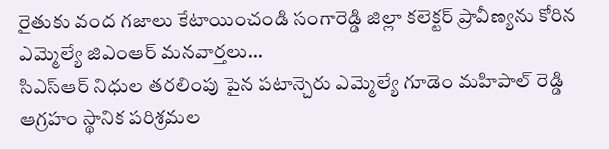రైతుకు వంద గజాలు కేటాయించండి సంగారెడ్డి జిల్లా కలెక్టర్ ప్రావీణ్యను కోరిన ఎమ్మెల్యే జిఎంఆర్ మనవార్తలు…
సిఎస్ఆర్ నిధుల తరలింపు పైన పటాన్చెరు ఎమ్మెల్యే గూడెం మహిపాల్ రెడ్డి ఆగ్రహం స్థానిక పరిశ్రమల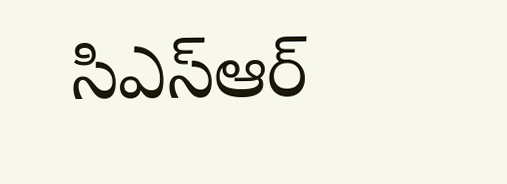సిఎస్ఆర్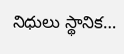నిధులు స్థానిక…